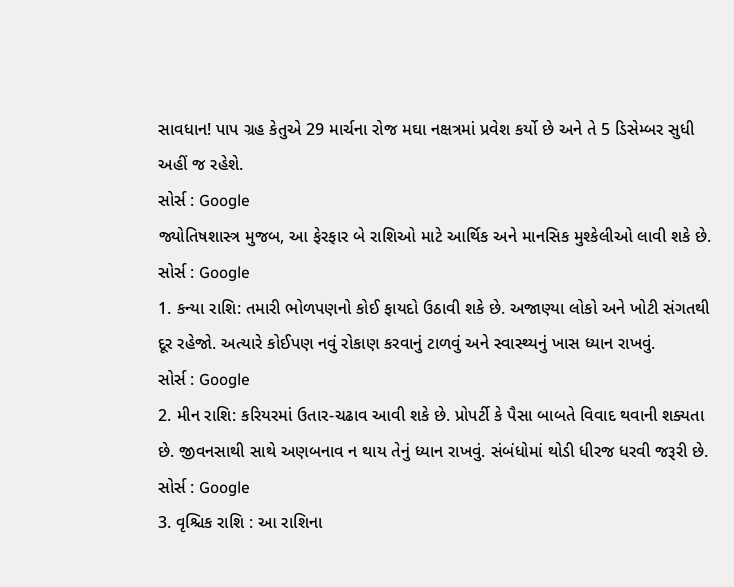સાવધાન! પાપ ગ્રહ કેતુએ 29 માર્ચના રોજ મઘા નક્ષત્રમાં પ્રવેશ કર્યો છે અને તે 5 ડિસેમ્બર સુધી અહીં જ રહેશે.
સોર્સ : Google
જ્યોતિષશાસ્ત્ર મુજબ, આ ફેરફાર બે રાશિઓ માટે આર્થિક અને માનસિક મુશ્કેલીઓ લાવી શકે છે.
સોર્સ : Google
1. કન્યા રાશિ: તમારી ભોળપણનો કોઈ ફાયદો ઉઠાવી શકે છે. અજાણ્યા લોકો અને ખોટી સંગતથી દૂર રહેજો. અત્યારે કોઈપણ નવું રોકાણ કરવાનું ટાળવું અને સ્વાસ્થ્યનું ખાસ ધ્યાન રાખવું.
સોર્સ : Google
2. મીન રાશિ: કરિયરમાં ઉતાર-ચઢાવ આવી શકે છે. પ્રોપર્ટી કે પૈસા બાબતે વિવાદ થવાની શક્યતા છે. જીવનસાથી સાથે અણબનાવ ન થાય તેનું ધ્યાન રાખવું. સંબંધોમાં થોડી ધીરજ ધરવી જરૂરી છે.
સોર્સ : Google
3. વૃશ્ચિક રાશિ : આ રાશિના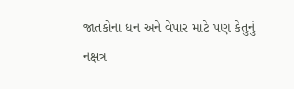જાતકોના ધન અને વેપાર માટે પણ કેતુનું નક્ષત્ર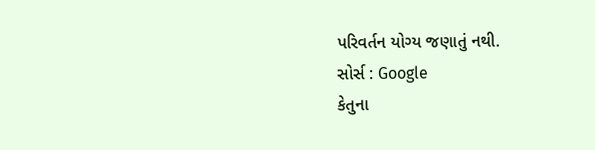પરિવર્તન યોગ્ય જણાતું નથી.
સોર્સ : Google
કેતુના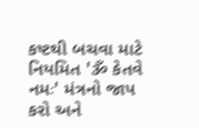કષ્ટથી બચવા માટે નિયમિત 'ૐ કેતવે નમઃ' મંત્રનો જાપ કરો અને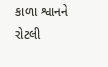કાળા શ્વાનને રોટલી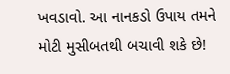ખવડાવો. આ નાનકડો ઉપાય તમને મોટી મુસીબતથી બચાવી શકે છે!